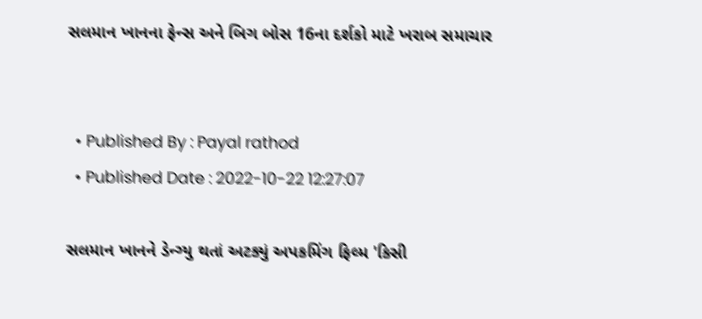સલમાન ખાનના ફેન્સ અને બિગ બોસ 16ના દર્શકો માટે ખરાબ સમાચાર


  • Published By : Payal rathod
  • Published Date : 2022-10-22 12:27:07

સલમાન ખાનને ડેન્ગ્યુ થતાં અટક્યું અપકમિંગ ફિલ્મ 'કિસી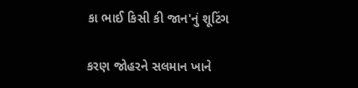કા ભાઈ કિસી કી જાન'નું શૂટિંગ

કરણ જોહરને સલમાન ખાને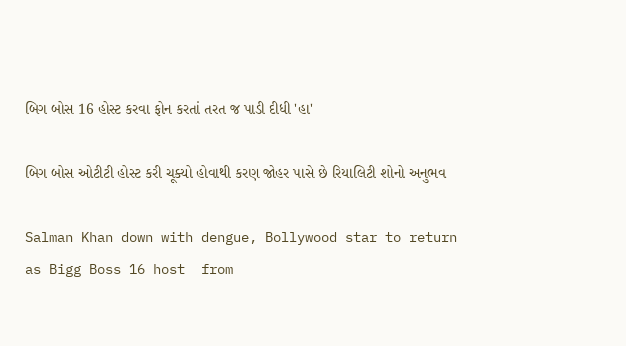બિગ બોસ 16 હોસ્ટ કરવા ફોન કરતાં તરત જ પાડી દીધી 'હા'

બિગ બોસ ઓટીટી હોસ્ટ કરી ચૂક્યો હોવાથી કરણ જોહર પાસે છે રિયાલિટી શોનો અનુભવ

Salman Khan down with dengue, Bollywood star to return as Bigg Boss 16 host  from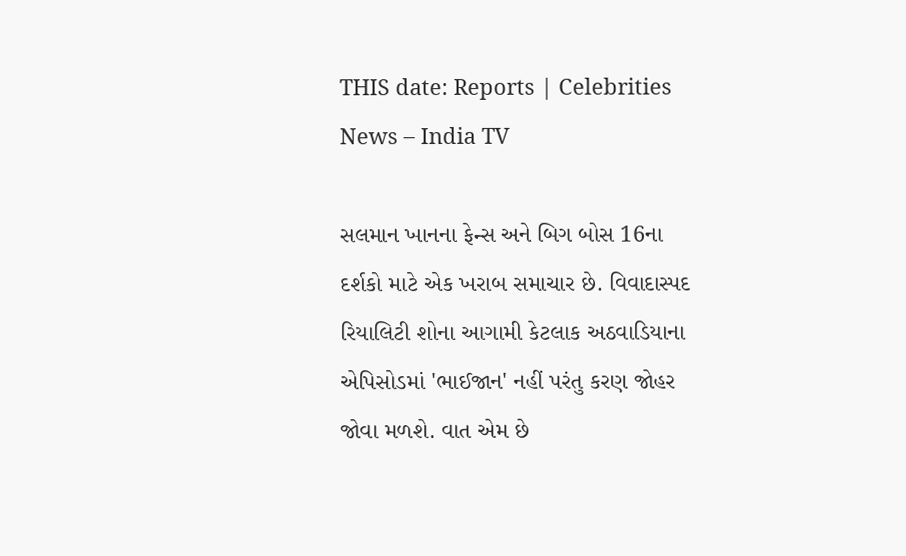THIS date: Reports | Celebrities News – India TV

સલમાન ખાનના ફેન્સ અને બિગ બોસ 16ના દર્શકો માટે એક ખરાબ સમાચાર છે. વિવાદાસ્પદ રિયાલિટી શોના આગામી કેટલાક અઠવાડિયાના એપિસોડમાં 'ભાઈજાન' નહીં પરંતુ કરણ જોહર જોવા મળશે. વાત એમ છે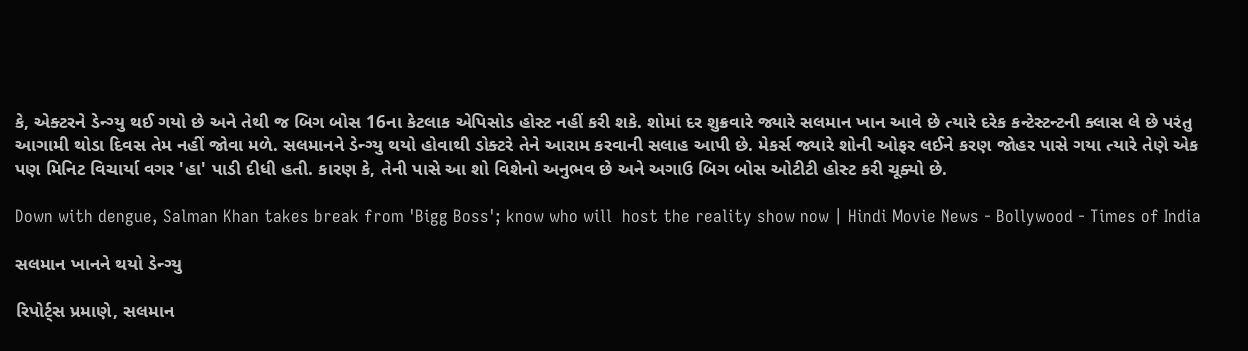કે, એક્ટરને ડેન્ગ્યુ થઈ ગયો છે અને તેથી જ બિગ બોસ 16ના કેટલાક એપિસોડ હોસ્ટ નહીં કરી શકે. શોમાં દર શુક્રવારે જ્યારે સલમાન ખાન આવે છે ત્યારે દરેક કન્ટેસ્ટન્ટની ક્લાસ લે છે પરંતુ આગામી થોડા દિવસ તેમ નહીં જોવા મળે. સલમાનને ડેન્ગ્યુ થયો હોવાથી ડોક્ટરે તેને આરામ કરવાની સલાહ આપી છે. મેકર્સ જ્યારે શોની ઓફર લઈને કરણ જોહર પાસે ગયા ત્યારે તેણે એક પણ મિનિટ વિચાર્યા વગર 'હા' પાડી દીધી હતી. કારણ કે, તેની પાસે આ શો વિશેનો અનુભવ છે અને અગાઉ બિગ બોસ ઓટીટી હોસ્ટ કરી ચૂક્યો છે.

Down with dengue, Salman Khan takes break from 'Bigg Boss'; know who will  host the reality show now | Hindi Movie News - Bollywood - Times of India

સલમાન ખાનને થયો ડેન્ગ્યુ

રિપોર્ટ્સ પ્રમાણે, સલમાન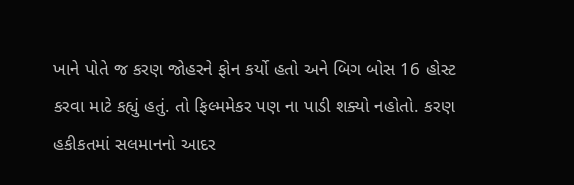ખાને પોતે જ કરણ જોહરને ફોન કર્યો હતો અને બિગ બોસ 16 હોસ્ટ કરવા માટે કહ્યું હતું. તો ફિલ્મમેકર પણ ના પાડી શક્યો નહોતો. કરણ હકીકતમાં સલમાનનો આદર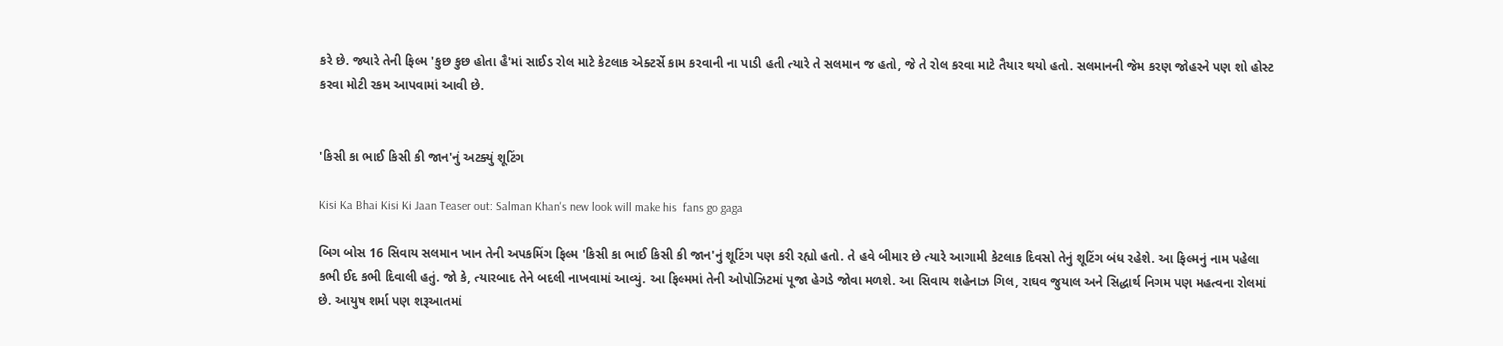કરે છે. જ્યારે તેની ફિલ્મ 'કુછ કુછ હોતા હૈ'માં સાઈડ રોલ માટે કેટલાક એક્ટર્સે કામ કરવાની ના પાડી હતી ત્યારે તે સલમાન જ હતો, જે તે રોલ કરવા માટે તૈયાર થયો હતો. સલમાનની જેમ કરણ જોહરને પણ શો હોસ્ટ કરવા મોટી રકમ આપવામાં આવી છે.


'કિસી કા ભાઈ કિસી કી જાન'નું અટક્યું શૂટિંગ

Kisi Ka Bhai Kisi Ki Jaan Teaser out: Salman Khan's new look will make his  fans go gaga

બિગ બોસ 16 સિવાય સલમાન ખાન તેની અપકમિંગ ફિલ્મ 'કિસી કા ભાઈ કિસી કી જાન'નું શૂટિંગ પણ કરી રહ્યો હતો. તે હવે બીમાર છે ત્યારે આગામી કેટલાક દિવસો તેનું શૂટિંગ બંધ રહેશે. આ ફિલ્મનું નામ પહેલા કભી ઈદ કભી દિવાલી હતું. જો કે, ત્યારબાદ તેને બદલી નાખવામાં આવ્યું. આ ફિલ્મમાં તેની ઓપોઝિટમાં પૂજા હેગડે જોવા મળશે. આ સિવાય શહેનાઝ ગિલ, રાઘવ જુયાલ અને સિદ્ધાર્થ નિગમ પણ મહત્વના રોલમાં છે. આયુષ શર્મા પણ શરૂઆતમાં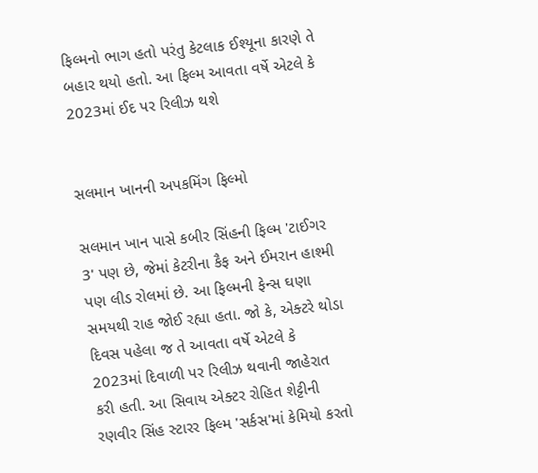ફિલ્મનો ભાગ હતો પરંતુ કેટલાક ઈશ્યૂના કારણે તે બહાર થયો હતો. આ ફિલ્મ આવતા વર્ષે એટલે કે 2023માં ઈદ પર રિલીઝ થશે


સલમાન ખાનની અપકમિંગ ફિલ્મો

સલમાન ખાન પાસે કબીર સિંહની ફિલ્મ 'ટાઈગર 3' પણ છે, જેમાં કેટરીના કૈફ અને ઈમરાન હાશ્મી પણ લીડ રોલમાં છે. આ ફિલ્મની ફેન્સ ઘણા સમયથી રાહ જોઈ રહ્યા હતા. જો કે, એક્ટરે થોડા દિવસ પહેલા જ તે આવતા વર્ષે એટલે કે 2023માં દિવાળી પર રિલીઝ થવાની જાહેરાત કરી હતી. આ સિવાય એક્ટર રોહિત શેટ્ટીની રણવીર સિંહ સ્ટારર ફિલ્મ 'સર્કસ'માં કેમિયો કરતો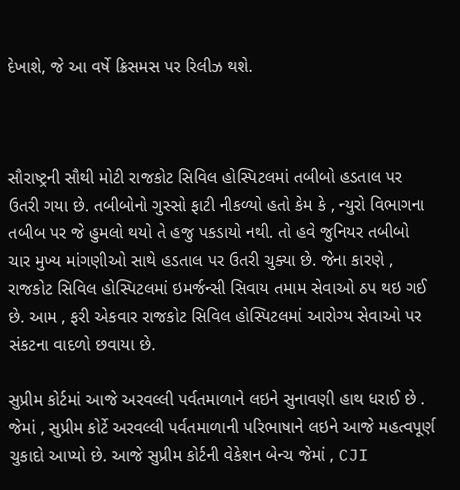દેખાશે, જે આ વર્ષે ક્રિસમસ પર રિલીઝ થશે.



સૌરાષ્ટ્રની સૌથી મોટી રાજકોટ સિવિલ હોસ્પિટલમાં તબીબો હડતાલ પર ઉતરી ગયા છે. તબીબોનો ગુસ્સો ફાટી નીકળ્યો હતો કેમ કે , ન્યુરો વિભાગના તબીબ પર જે હુમલો થયો તે હજુ પકડાયો નથી. તો હવે જુનિયર તબીબો ચાર મુખ્ય માંગણીઓ સાથે હડતાલ પર ઉતરી ચુક્યા છે. જેના કારણે , રાજકોટ સિવિલ હોસ્પિટલમાં ઇમર્જન્સી સિવાય તમામ સેવાઓ ઠપ થઇ ગઈ છે. આમ , ફરી એકવાર રાજકોટ સિવિલ હોસ્પિટલમાં આરોગ્ય સેવાઓ પર સંકટના વાદળો છવાયા છે.

સુપ્રીમ કોર્ટમાં આજે અરવલ્લી પર્વતમાળાને લઇને સુનાવણી હાથ ધરાઈ છે . જેમાં , સુપ્રીમ કોર્ટે અરવલ્લી પર્વતમાળાની પરિભાષાને લઇને આજે મહત્વપૂર્ણ ચુકાદો આપ્યો છે. આજે સુપ્રીમ કોર્ટની વેકેશન બેન્ચ જેમાં , CJI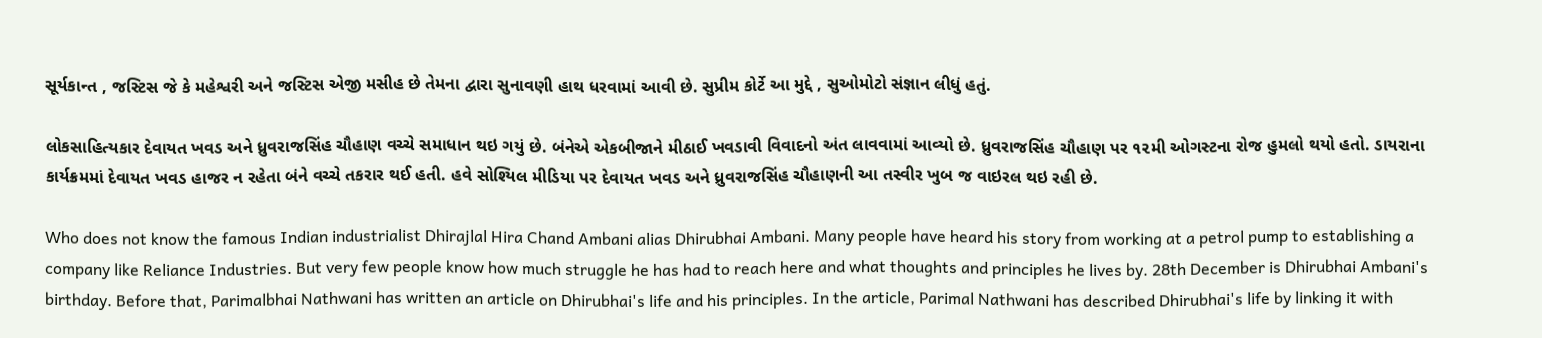સૂર્યકાન્ત , જસ્ટિસ જે કે મહેશ્વરી અને જસ્ટિસ એજી મસીહ છે તેમના દ્વારા સુનાવણી હાથ ધરવામાં આવી છે. સુપ્રીમ કોર્ટે આ મુદ્દે , સુઓમોટો સંજ્ઞાન લીધું હતું.

લોકસાહિત્યકાર દેવાયત ખવડ અને ધ્રુવરાજસિંહ ચૌહાણ વચ્ચે સમાધાન થઇ ગયું છે. બંનેએ એકબીજાને મીઠાઈ ખવડાવી વિવાદનો અંત લાવવામાં આવ્યો છે. ધ્રુવરાજસિંહ ચૌહાણ પર ૧૨મી ઓગસ્ટના રોજ હુમલો થયો હતો. ડાયરાના કાર્યક્રમમાં દેવાયત ખવડ હાજર ન રહેતા બંને વચ્ચે તકરાર થઈ હતી. હવે સોશ્યિલ મીડિયા પર દેવાયત ખવડ અને ધ્રુવરાજસિંહ ચૌહાણની આ તસ્વીર ખુબ જ વાઇરલ થઇ રહી છે.

Who does not know the famous Indian industrialist Dhirajlal Hira Chand Ambani alias Dhirubhai Ambani. Many people have heard his story from working at a petrol pump to establishing a company like Reliance Industries. But very few people know how much struggle he has had to reach here and what thoughts and principles he lives by. 28th December is Dhirubhai Ambani's birthday. Before that, Parimalbhai Nathwani has written an article on Dhirubhai's life and his principles. In the article, Parimal Nathwani has described Dhirubhai's life by linking it with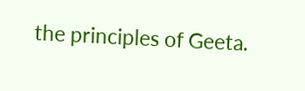the principles of Geeta.